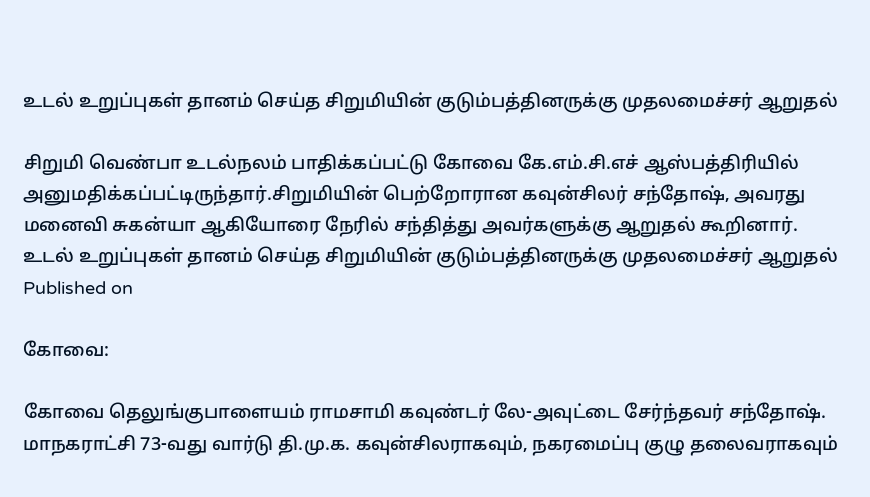உடல் உறுப்புகள் தானம் செய்த சிறுமியின் குடும்பத்தினருக்கு முதலமைச்சர் ஆறுதல்

சிறுமி வெண்பா உடல்நலம் பாதிக்கப்பட்டு கோவை கே.எம்.சி.எச் ஆஸ்பத்திரியில் அனுமதிக்கப்பட்டிருந்தார்.சிறுமியின் பெற்றோரான கவுன்சிலர் சந்தோஷ், அவரது மனைவி சுகன்யா ஆகியோரை நேரில் சந்தித்து அவர்களுக்கு ஆறுதல் கூறினார்.
உடல் உறுப்புகள் தானம் செய்த சிறுமியின் குடும்பத்தினருக்கு முதலமைச்சர் ஆறுதல்
Published on

கோவை:

கோவை தெலுங்குபாளையம் ராமசாமி கவுண்டர் லே-அவுட்டை சேர்ந்தவர் சந்தோஷ். மாநகராட்சி 73-வது வார்டு தி.மு.க. கவுன்சிலராகவும், நகரமைப்பு குழு தலைவராகவும்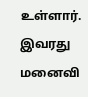உள்ளார். இவரது மனைவி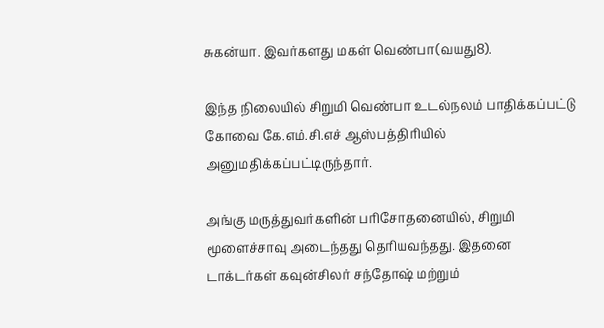சுகன்யா. இவர்களது மகள் வெண்பா(வயது8).

இந்த நிலையில் சிறுமி வெண்பா உடல்நலம் பாதிக்கப்பட்டு கோவை கே.எம்.சி.எச் ஆஸ்பத்திரியில் அனுமதிக்கப்பட்டிருந்தார்.

அங்கு மருத்துவர்களின் பரிசோதனையில், சிறுமி மூளைச்சாவு அடைந்தது தெரியவந்தது. இதனை டாக்டர்கள் கவுன்சிலர் சந்தோஷ் மற்றும்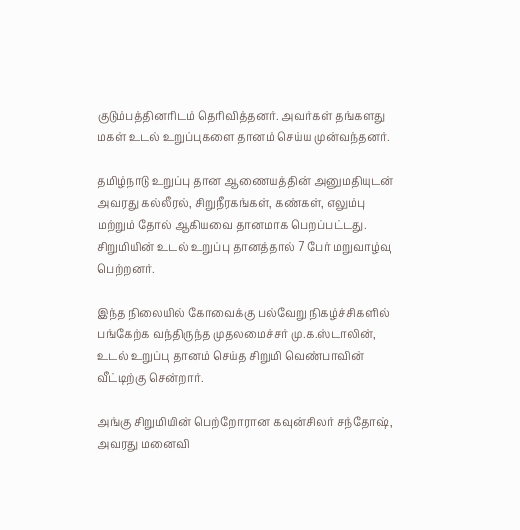குடும்பத்தினரிடம் தெரிவித்தனர். அவர்கள் தங்களது மகள் உடல் உறுப்புகளை தானம் செய்ய முன்வந்தனர்.

தமிழ்நாடு உறுப்பு தான ஆணையத்தின் அனுமதியுடன் அவரது கல்லீரல், சிறுநீரகங்கள், கண்கள், எலும்பு மற்றும் தோல் ஆகியவை தானமாக பெறப்பட்டது. சிறுமியின் உடல் உறுப்பு தானத்தால் 7 பேர் மறுவாழ்வு பெற்றனர்.

இந்த நிலையில் கோவைக்கு பல்வேறு நிகழ்ச்சிகளில் பங்கேற்க வந்திருந்த முதலமைச்சர் மு.க.ஸ்டாலின், உடல் உறுப்பு தானம் செய்த சிறுமி வெண்பாவின் வீட்டிற்கு சென்றார்.

அங்கு சிறுமியின் பெற்றோரான கவுன்சிலர் சந்தோஷ், அவரது மனைவி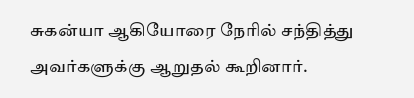சுகன்யா ஆகியோரை நேரில் சந்தித்து அவர்களுக்கு ஆறுதல் கூறினார்.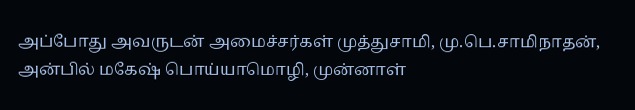அப்போது அவருடன் அமைச்சர்கள் முத்துசாமி, மு.பெ.சாமிநாதன், அன்பில் மகேஷ் பொய்யாமொழி, முன்னாள்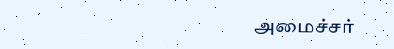அமைச்சர்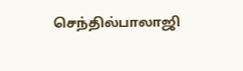செந்தில்பாலாஜி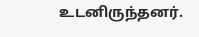உடனிருந்தனர்.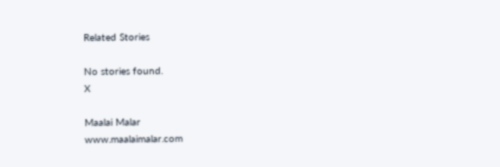Related Stories

No stories found.
X

Maalai Malar
www.maalaimalar.com